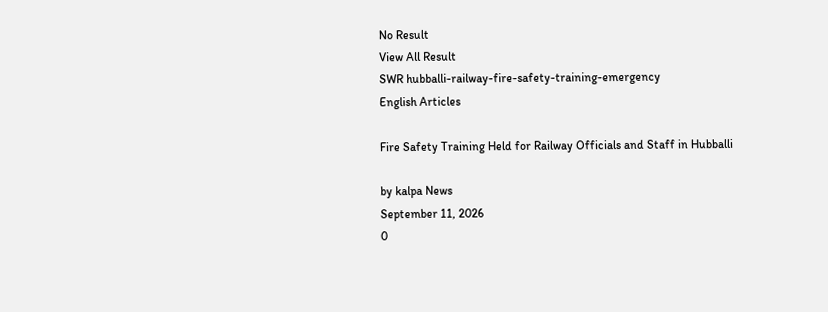No Result
View All Result
SWR hubballi-railway-fire-safety-training-emergency
English Articles

Fire Safety Training Held for Railway Officials and Staff in Hubballi

by kalpa News
September 11, 2026
0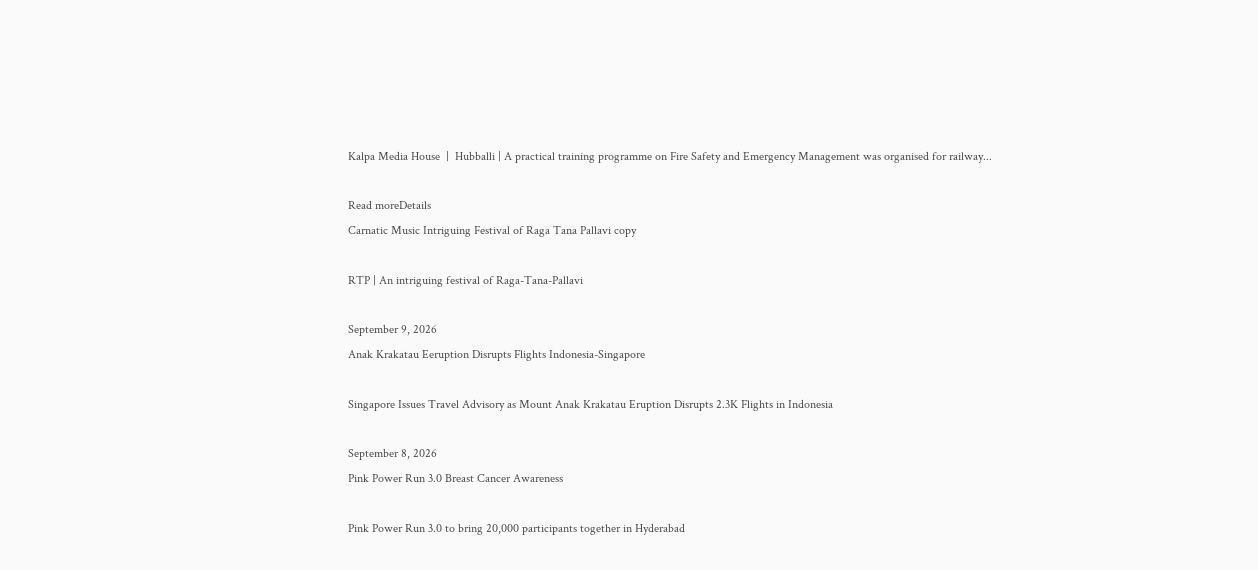Kalpa Media House  |  Hubballi | A practical training programme on Fire Safety and Emergency Management was organised for railway...

Read moreDetails
Carnatic Music Intriguing Festival of Raga Tana Pallavi copy

RTP | An intriguing festival of Raga-Tana-Pallavi

September 9, 2026
Anak Krakatau Eeruption Disrupts Flights Indonesia-Singapore

Singapore Issues Travel Advisory as Mount Anak Krakatau Eruption Disrupts 2.3K Flights in Indonesia

September 8, 2026
Pink Power Run 3.0 Breast Cancer Awareness

Pink Power Run 3.0 to bring 20,000 participants together in Hyderabad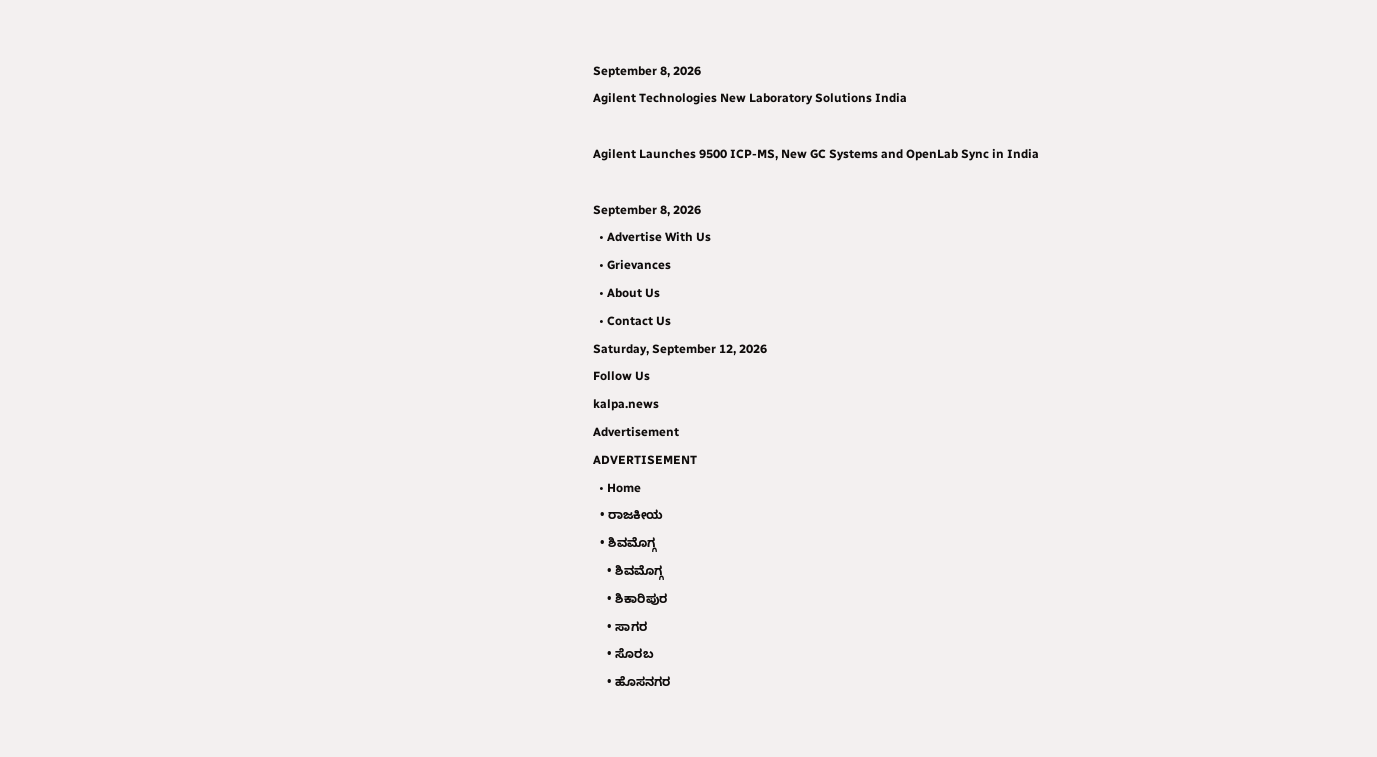September 8, 2026
Agilent Technologies New Laboratory Solutions India

Agilent Launches 9500 ICP-MS, New GC Systems and OpenLab Sync in India

September 8, 2026
  • Advertise With Us
  • Grievances
  • About Us
  • Contact Us
Saturday, September 12, 2026
Follow Us
kalpa.news
Advertisement
ADVERTISEMENT
  • Home
  • ರಾಜಕೀಯ
  • ಶಿವಮೊಗ್ಗ
    • ಶಿವಮೊಗ್ಗ
    • ಶಿಕಾರಿಪುರ
    • ಸಾಗರ
    • ಸೊರಬ
    • ಹೊಸನಗರ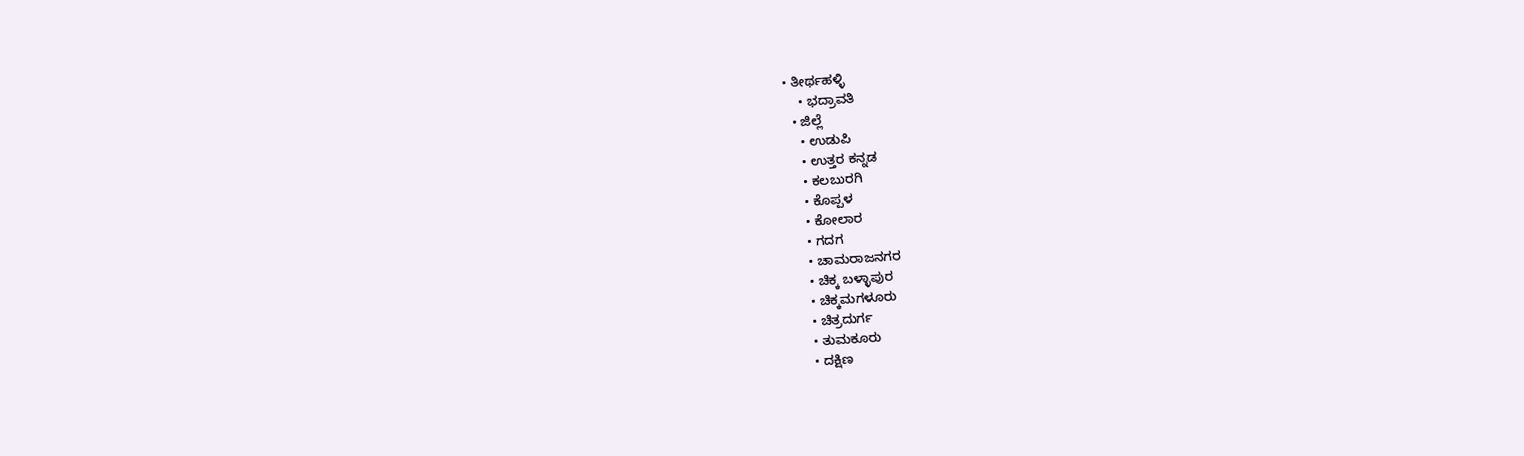• ತೀರ್ಥಹಳ್ಳಿ
    • ಭದ್ರಾವತಿ
  • ಜಿಲ್ಲೆ
    • ಉಡುಪಿ
    • ಉತ್ತರ ಕನ್ನಡ
    • ಕಲಬುರಗಿ
    • ಕೊಪ್ಪಳ
    • ಕೋಲಾರ
    • ಗದಗ
    • ಚಾಮರಾಜನಗರ
    • ಚಿಕ್ಕ ಬಳ್ಳಾಪುರ
    • ಚಿಕ್ಕಮಗಳೂರು
    • ಚಿತ್ರದುರ್ಗ
    • ತುಮಕೂರು
    • ದಕ್ಷಿಣ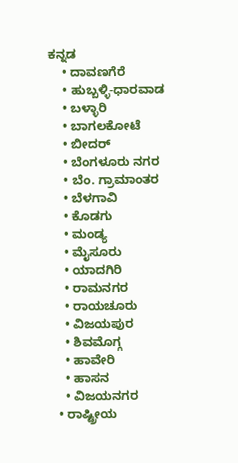ಕನ್ನಡ
    • ದಾವಣಗೆರೆ
    • ಹುಬ್ಬಳ್ಳಿ-ಧಾರವಾಡ
    • ಬಳ್ಳಾರಿ
    • ಬಾಗಲಕೋಟೆ
    • ಬೀದರ್
    • ಬೆಂಗಳೂರು ನಗರ
    • ಬೆಂ. ಗ್ರಾಮಾಂತರ
    • ಬೆಳಗಾವಿ
    • ಕೊಡಗು
    • ಮಂಡ್ಯ
    • ಮೈಸೂರು
    • ಯಾದಗಿರಿ
    • ರಾಮನಗರ
    • ರಾಯಚೂರು
    • ವಿಜಯಪುರ
    • ಶಿವಮೊಗ್ಗ
    • ಹಾವೇರಿ
    • ಹಾಸನ
    • ವಿಜಯನಗರ
  • ರಾಷ್ಟ್ರೀಯ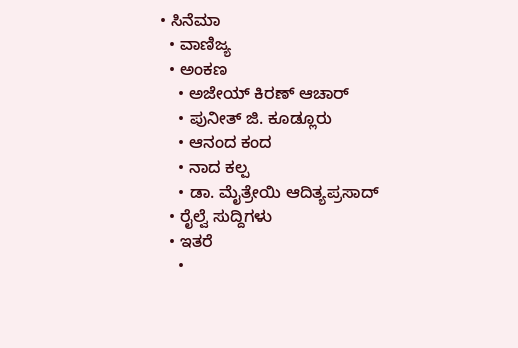• ಸಿನೆಮಾ
  • ವಾಣಿಜ್ಯ
  • ಅಂಕಣ
    • ಅಜೇಯ್ ಕಿರಣ್ ಆಚಾರ್
    • ಪುನೀತ್ ಜಿ. ಕೂಡ್ಲೂರು
    • ಆನಂದ ಕಂದ
    • ನಾದ ಕಲ್ಪ
    • ಡಾ. ಮೈತ್ರೇಯಿ ಆದಿತ್ಯಪ್ರಸಾದ್
  • ರೈಲ್ವೆ ಸುದ್ದಿಗಳು
  • ಇತರೆ
    •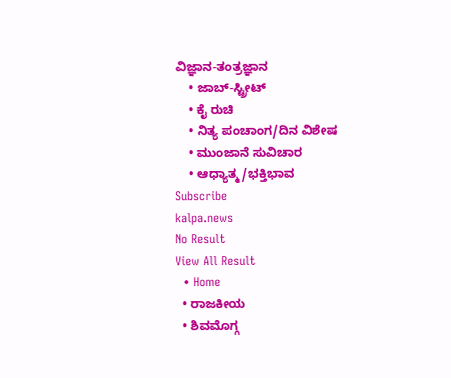ವಿಜ್ಞಾನ-ತಂತ್ರಜ್ಞಾನ
    • ಜಾಬ್-ಸ್ಟ್ರೀಟ್
    • ಕೈ ರುಚಿ
    • ನಿತ್ಯ ಪಂಚಾಂಗ/ದಿನ ವಿಶೇಷ
    • ಮುಂಜಾನೆ ಸುವಿಚಾರ
    • ಆಧ್ಯಾತ್ಮ/ಭಕ್ತಿಭಾವ
Subscribe
kalpa.news
No Result
View All Result
  • Home
  • ರಾಜಕೀಯ
  • ಶಿವಮೊಗ್ಗ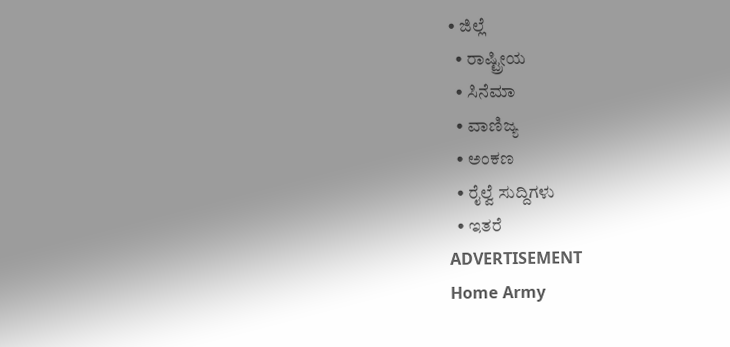• ಜಿಲ್ಲೆ
  • ರಾಷ್ಟ್ರೀಯ
  • ಸಿನೆಮಾ
  • ವಾಣಿಜ್ಯ
  • ಅಂಕಣ
  • ರೈಲ್ವೆ ಸುದ್ದಿಗಳು
  • ಇತರೆ
ADVERTISEMENT
Home Army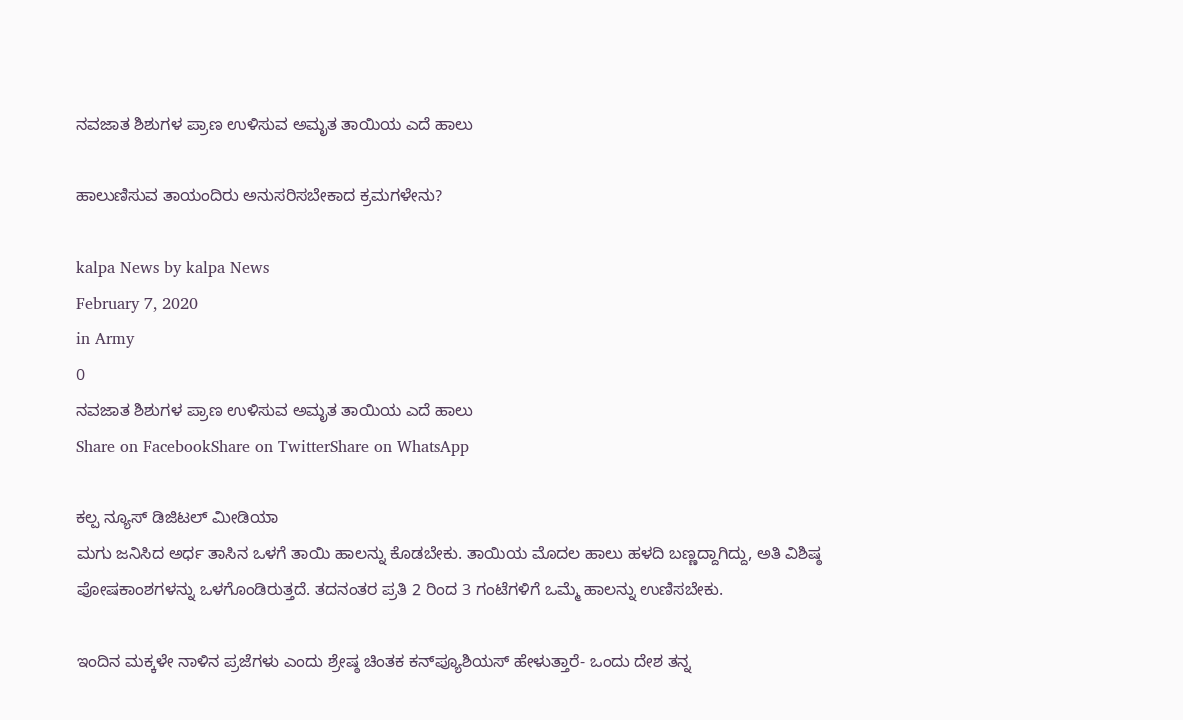ನವಜಾತ ಶಿಶುಗಳ ಪ್ರಾಣ ಉಳಿಸುವ ಅಮೃತ ತಾಯಿಯ ಎದೆ ಹಾಲು

ಹಾಲುಣಿಸುವ ತಾಯಂದಿರು ಅನುಸರಿಸಬೇಕಾದ ಕ್ರಮಗಳೇನು?

kalpa News by kalpa News
February 7, 2020
in Army
0
ನವಜಾತ ಶಿಶುಗಳ ಪ್ರಾಣ ಉಳಿಸುವ ಅಮೃತ ತಾಯಿಯ ಎದೆ ಹಾಲು
Share on FacebookShare on TwitterShare on WhatsApp

ಕಲ್ಪ ನ್ಯೂಸ್ ಡಿಜಿಟಲ್ ಮೀಡಿಯಾ
ಮಗು ಜನಿಸಿದ ಅರ್ಧ ತಾಸಿನ ಒಳಗೆ ತಾಯಿ ಹಾಲನ್ನು ಕೊಡಬೇಕು. ತಾಯಿಯ ಮೊದಲ ಹಾಲು ಹಳದಿ ಬಣ್ಣದ್ದಾಗಿದ್ದು, ಅತಿ ವಿಶಿಷ್ಠ ಪೋಷಕಾಂಶಗಳನ್ನು ಒಳಗೊಂಡಿರುತ್ತದೆ. ತದನಂತರ ಪ್ರತಿ 2 ರಿಂದ 3 ಗಂಟೆಗಳಿಗೆ ಒಮ್ಮೆ ಹಾಲನ್ನು ಉಣಿಸಬೇಕು.

ಇಂದಿನ ಮಕ್ಕಳೇ ನಾಳಿನ ಪ್ರಜೆಗಳು ಎಂದು ಶ್ರೇಷ್ಠ ಚಿಂತಕ ಕನ್‌ಪ್ಯೂಶಿಯಸ್ ಹೇಳುತ್ತಾರೆ- ಒಂದು ದೇಶ ತನ್ನ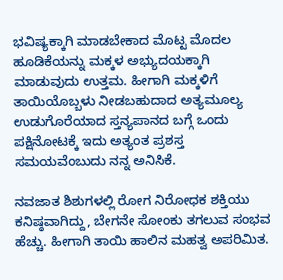ಭವಿಷ್ಯಕ್ಕಾಗಿ ಮಾಡಬೇಕಾದ ಮೊಟ್ಟ ಮೊದಲ ಹೂಡಿಕೆಯನ್ನು ಮಕ್ಕಳ ಅಭ್ಯುದಯಕ್ಕಾಗಿ ಮಾಡುವುದು ಉತ್ತಮ. ಹೀಗಾಗಿ ಮಕ್ಕಳಿಗೆ ತಾಯಿಯೊಬ್ಬಳು ನೀಡಬಹುದಾದ ಅತ್ಯಮೂಲ್ಯ ಉಡುಗೊರೆಯಾದ ಸ್ತನ್ಯಪಾನದ ಬಗ್ಗೆ ಒಂದು ಪಕ್ಷಿನೋಟಕ್ಕೆ ಇದು ಅತ್ಯಂತ ಪ್ರಶಸ್ತ ಸಮಯವೆಂಬುದು ನನ್ನ ಅನಿಸಿಕೆ.

ನವಜಾತ ಶಿಶುಗಳಲ್ಲಿ ರೋಗ ನಿರೋಧಕ ಶಕ್ತಿಯು ಕನಿಷ್ಠವಾಗಿದ್ದು, ಬೇಗನೇ ಸೋಂಕು ತಗಲುವ ಸಂಭವ ಹೆಚ್ಚು. ಹೀಗಾಗಿ ತಾಯಿ ಹಾಲಿನ ಮಹತ್ವ ಅಪರಿಮಿತ.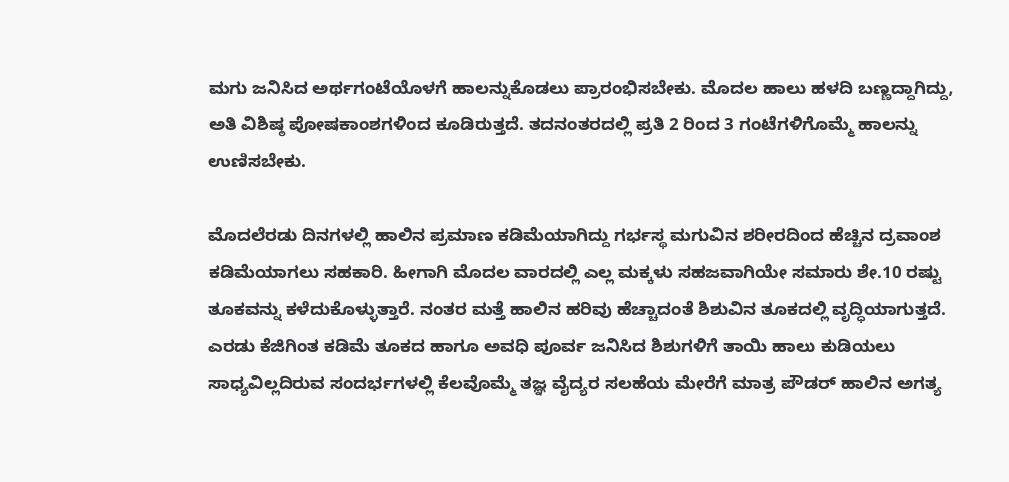ಮಗು ಜನಿಸಿದ ಅರ್ಥಗಂಟೆಯೊಳಗೆ ಹಾಲನ್ನುಕೊಡಲು ಪ್ರಾರಂಭಿಸಬೇಕು. ಮೊದಲ ಹಾಲು ಹಳದಿ ಬಣ್ಣದ್ದಾಗಿದ್ದು, ಅತಿ ವಿಶಿಷ್ಠ ಪೋಷಕಾಂಶಗಳಿಂದ ಕೂಡಿರುತ್ತದೆ. ತದನಂತರದಲ್ಲಿ ಪ್ರತಿ 2 ರಿಂದ 3 ಗಂಟೆಗಳಿಗೊಮ್ಮೆ ಹಾಲನ್ನು ಉಣಿಸಬೇಕು.

ಮೊದಲೆರಡು ದಿನಗಳಲ್ಲಿ ಹಾಲಿನ ಪ್ರಮಾಣ ಕಡಿಮೆಯಾಗಿದ್ದು ಗರ್ಭಸ್ಥ ಮಗುವಿನ ಶರೀರದಿಂದ ಹೆಚ್ಚಿನ ದ್ರವಾಂಶ ಕಡಿಮೆಯಾಗಲು ಸಹಕಾರಿ. ಹೀಗಾಗಿ ಮೊದಲ ವಾರದಲ್ಲಿ ಎಲ್ಲ ಮಕ್ಕಳು ಸಹಜವಾಗಿಯೇ ಸಮಾರು ಶೇ.10 ರಷ್ಟು ತೂಕವನ್ನು ಕಳೆದುಕೊಳ್ಳುತ್ತಾರೆ. ನಂತರ ಮತ್ತೆ ಹಾಲಿನ ಹರಿವು ಹೆಚ್ಚಾದಂತೆ ಶಿಶುವಿನ ತೂಕದಲ್ಲಿ ವೃದ್ಧಿಯಾಗುತ್ತದೆ. ಎರಡು ಕೆಜಿಗಿಂತ ಕಡಿಮೆ ತೂಕದ ಹಾಗೂ ಅವಧಿ ಪೂರ್ವ ಜನಿಸಿದ ಶಿಶುಗಳಿಗೆ ತಾಯಿ ಹಾಲು ಕುಡಿಯಲು ಸಾಧ್ಯವಿಲ್ಲದಿರುವ ಸಂದರ್ಭಗಳಲ್ಲಿ ಕೆಲವೊಮ್ಮೆ ತಜ್ಞ ವೈದ್ಯರ ಸಲಹೆಯ ಮೇರೆಗೆ ಮಾತ್ರ ಪೌಡರ್ ಹಾಲಿನ ಅಗತ್ಯ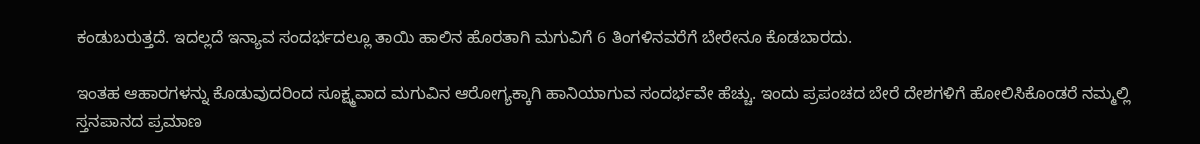ಕಂಡುಬರುತ್ತದೆ. ಇದಲ್ಲದೆ ಇನ್ಯಾವ ಸಂದರ್ಭದಲ್ಲೂ ತಾಯಿ ಹಾಲಿನ ಹೊರತಾಗಿ ಮಗುವಿಗೆ 6 ತಿಂಗಳಿನವರೆಗೆ ಬೇರೇನೂ ಕೊಡಬಾರದು.

ಇಂತಹ ಆಹಾರಗಳನ್ನು ಕೊಡುವುದರಿಂದ ಸೂಕ್ಷ್ಮವಾದ ಮಗುವಿನ ಆರೋಗ್ಯಕ್ಕಾಗಿ ಹಾನಿಯಾಗುವ ಸಂದರ್ಭವೇ ಹೆಚ್ಚು. ಇಂದು ಪ್ರಪಂಚದ ಬೇರೆ ದೇಶಗಳಿಗೆ ಹೋಲಿಸಿಕೊಂಡರೆ ನಮ್ಮಲ್ಲಿ ಸ್ತನಪಾನದ ಪ್ರಮಾಣ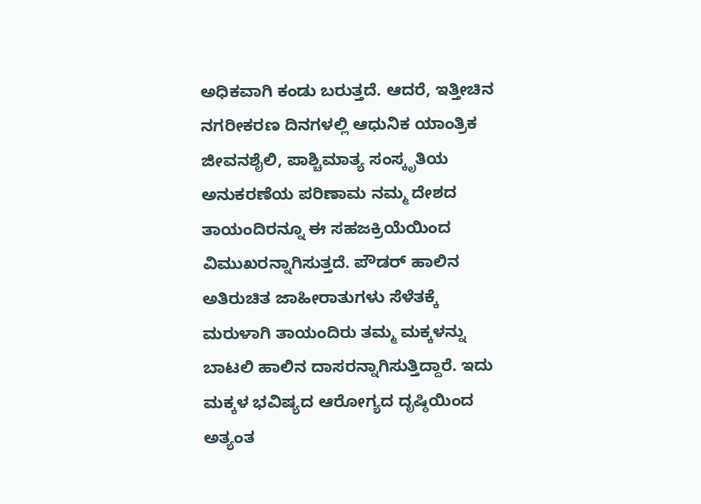ಅಧಿಕವಾಗಿ ಕಂಡು ಬರುತ್ತದೆ. ಆದರೆ, ಇತ್ತೀಚಿನ ನಗರೀಕರಣ ದಿನಗಳಲ್ಲಿ ಆಧುನಿಕ ಯಾಂತ್ರಿಕ ಜೀವನಶೈಲಿ, ಪಾಶ್ಚಿಮಾತ್ಯ ಸಂಸ್ಕೃತಿಯ ಅನುಕರಣೆಯ ಪರಿಣಾಮ ನಮ್ಮ ದೇಶದ ತಾಯಂದಿರನ್ನೂ ಈ ಸಹಜಕ್ರಿಯೆಯಿಂದ ವಿಮುಖರನ್ನಾಗಿಸುತ್ತದೆ. ಪೌಡರ್ ಹಾಲಿನ ಅತಿರುಚಿತ ಜಾಹೀರಾತುಗಳು ಸೆಳೆತಕ್ಕೆ ಮರುಳಾಗಿ ತಾಯಂದಿರು ತಮ್ಮ ಮಕ್ಕಳನ್ನು ಬಾಟಲಿ ಹಾಲಿನ ದಾಸರನ್ನಾಗಿಸುತ್ತಿದ್ದಾರೆ. ಇದು ಮಕ್ಕಳ ಭವಿಷ್ಯದ ಆರೋಗ್ಯದ ದೃಷ್ಠಿಯಿಂದ ಅತ್ಯಂತ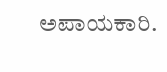ಅಪಾಯಕಾರಿ.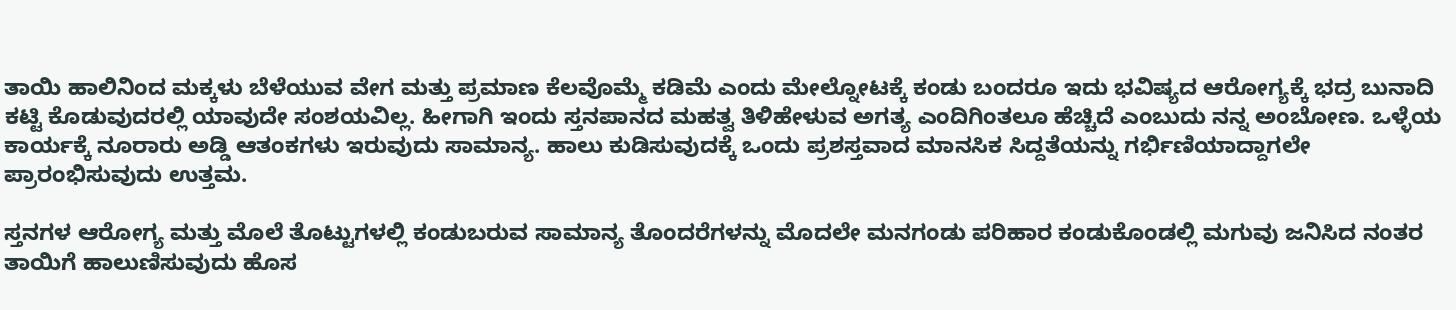ತಾಯಿ ಹಾಲಿನಿಂದ ಮಕ್ಕಳು ಬೆಳೆಯುವ ವೇಗ ಮತ್ತು ಪ್ರಮಾಣ ಕೆಲವೊಮ್ಮೆ ಕಡಿಮೆ ಎಂದು ಮೇಲ್ನೋಟಕ್ಕೆ ಕಂಡು ಬಂದರೂ ಇದು ಭವಿಷ್ಯದ ಆರೋಗ್ಯಕ್ಕೆ ಭದ್ರ ಬುನಾದಿ ಕಟ್ಟಿ ಕೊಡುವುದರಲ್ಲಿ ಯಾವುದೇ ಸಂಶಯವಿಲ್ಲ. ಹೀಗಾಗಿ ಇಂದು ಸ್ತನಪಾನದ ಮಹತ್ವ ತಿಳಿಹೇಳುವ ಅಗತ್ಯ ಎಂದಿಗಿಂತಲೂ ಹೆಚ್ಚಿದೆ ಎಂಬುದು ನನ್ನ ಅಂಬೋಣ. ಒಳ್ಳೆಯ ಕಾರ್ಯಕ್ಕೆ ನೂರಾರು ಅಡ್ಡಿ ಆತಂಕಗಳು ಇರುವುದು ಸಾಮಾನ್ಯ. ಹಾಲು ಕುಡಿಸುವುದಕ್ಕೆ ಒಂದು ಪ್ರಶಸ್ತವಾದ ಮಾನಸಿಕ ಸಿದ್ದತೆಯನ್ನು ಗರ್ಭಿಣಿಯಾದ್ದಾಗಲೇ ಪ್ರಾರಂಭಿಸುವುದು ಉತ್ತಮ.

ಸ್ತನಗಳ ಆರೋಗ್ಯ ಮತ್ತು ಮೊಲೆ ತೊಟ್ಟುಗಳಲ್ಲಿ ಕಂಡುಬರುವ ಸಾಮಾನ್ಯ ತೊಂದರೆಗಳನ್ನು ಮೊದಲೇ ಮನಗಂಡು ಪರಿಹಾರ ಕಂಡುಕೊಂಡಲ್ಲಿ ಮಗುವು ಜನಿಸಿದ ನಂತರ ತಾಯಿಗೆ ಹಾಲುಣಿಸುವುದು ಹೊಸ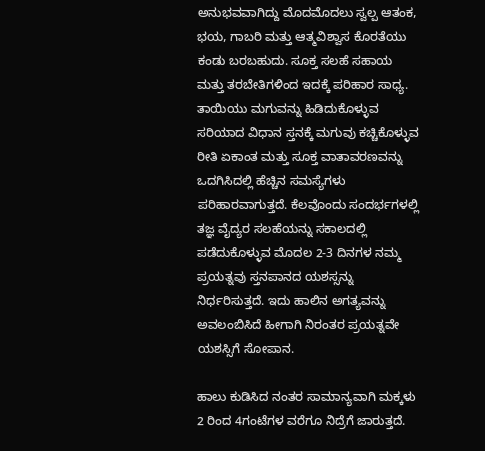ಅನುಭವವಾಗಿದ್ದು ಮೊದಮೊದಲು ಸ್ವಲ್ಪ ಆತಂಕ, ಭಯ, ಗಾಬರಿ ಮತ್ತು ಆತ್ಮವಿಶ್ವಾಸ ಕೊರತೆಯು ಕಂಡು ಬರಬಹುದು. ಸೂಕ್ತ ಸಲಹೆ ಸಹಾಯ ಮತ್ತು ತರಬೇತಿಗಳಿಂದ ಇದಕ್ಕೆ ಪರಿಹಾರ ಸಾಧ್ಯ. ತಾಯಿಯು ಮಗುವನ್ನು ಹಿಡಿದುಕೊಳ್ಳುವ ಸರಿಯಾದ ವಿಧಾನ ಸ್ತನಕ್ಕೆ ಮಗುವು ಕಚ್ಚಿಕೊಳ್ಳುವ ರೀತಿ ಏಕಾಂತ ಮತ್ತು ಸೂಕ್ತ ವಾತಾವರಣವನ್ನು ಒದಗಿಸಿದಲ್ಲಿ ಹೆಚ್ಚಿನ ಸಮಸ್ಯೆಗಳು ಪರಿಹಾರವಾಗುತ್ತದೆ. ಕೆಲವೊಂದು ಸಂದರ್ಭಗಳಲ್ಲಿ ತಜ್ಞ ವೈದ್ಯರ ಸಲಹೆಯನ್ನು ಸಕಾಲದಲ್ಲಿ ಪಡೆದುಕೊಳ್ಳುವ ಮೊದಲ 2-3 ದಿನಗಳ ನಮ್ಮ ಪ್ರಯತ್ನವು ಸ್ತನಪಾನದ ಯಶಸ್ಸನ್ನು ನಿರ್ಧರಿಸುತ್ತದೆ. ಇದು ಹಾಲಿನ ಅಗತ್ಯವನ್ನು ಅವಲಂಬಿಸಿದೆ ಹೀಗಾಗಿ ನಿರಂತರ ಪ್ರಯತ್ನವೇ ಯಶಸ್ಸಿಗೆ ಸೋಪಾನ.

ಹಾಲು ಕುಡಿಸಿದ ನಂತರ ಸಾಮಾನ್ಯವಾಗಿ ಮಕ್ಕಳು 2 ರಿಂದ 4ಗಂಟೆಗಳ ವರೆಗೂ ನಿದ್ರೆಗೆ ಜಾರುತ್ತದೆ.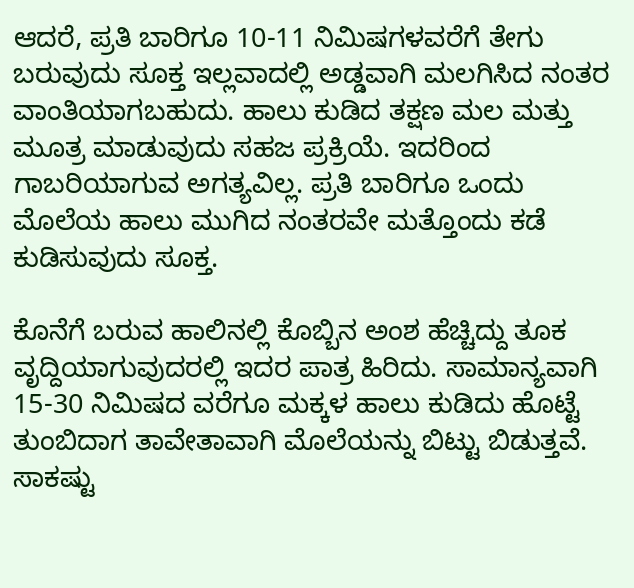ಆದರೆ, ಪ್ರತಿ ಬಾರಿಗೂ 10-11 ನಿಮಿಷಗಳವರೆಗೆ ತೇಗು ಬರುವುದು ಸೂಕ್ತ ಇಲ್ಲವಾದಲ್ಲಿ ಅಡ್ಡವಾಗಿ ಮಲಗಿಸಿದ ನಂತರ ವಾಂತಿಯಾಗಬಹುದು. ಹಾಲು ಕುಡಿದ ತಕ್ಷಣ ಮಲ ಮತ್ತು ಮೂತ್ರ ಮಾಡುವುದು ಸಹಜ ಪ್ರಕ್ರಿಯೆ. ಇದರಿಂದ ಗಾಬರಿಯಾಗುವ ಅಗತ್ಯವಿಲ್ಲ. ಪ್ರತಿ ಬಾರಿಗೂ ಒಂದು ಮೊಲೆಯ ಹಾಲು ಮುಗಿದ ನಂತರವೇ ಮತ್ತೊಂದು ಕಡೆ ಕುಡಿಸುವುದು ಸೂಕ್ತ.

ಕೊನೆಗೆ ಬರುವ ಹಾಲಿನಲ್ಲಿ ಕೊಬ್ಬಿನ ಅಂಶ ಹೆಚ್ಚಿದ್ದು ತೂಕ ವೃದ್ದಿಯಾಗುವುದರಲ್ಲಿ ಇದರ ಪಾತ್ರ ಹಿರಿದು. ಸಾಮಾನ್ಯವಾಗಿ 15-30 ನಿಮಿಷದ ವರೆಗೂ ಮಕ್ಕಳ ಹಾಲು ಕುಡಿದು ಹೊಟ್ಟೆ ತುಂಬಿದಾಗ ತಾವೇತಾವಾಗಿ ಮೊಲೆಯನ್ನು ಬಿಟ್ಟು ಬಿಡುತ್ತವೆ. ಸಾಕಷ್ಟು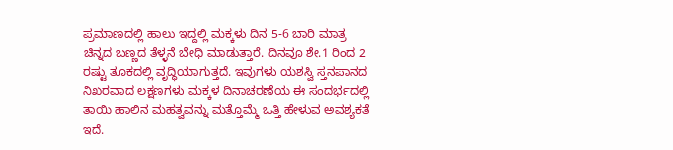ಪ್ರಮಾಣದಲ್ಲಿ ಹಾಲು ಇದ್ದಲ್ಲಿ ಮಕ್ಕಳು ದಿನ 5-6 ಬಾರಿ ಮಾತ್ರ ಚಿನ್ನದ ಬಣ್ಣದ ತೆಳ್ಳನೆ ಬೇಧಿ ಮಾಡುತ್ತಾರೆ. ದಿನವೂ ಶೇ.1 ರಿಂದ 2 ರಷ್ಟು ತೂಕದಲ್ಲಿ ವೃದ್ಧಿಯಾಗುತ್ತದೆ. ಇವುಗಳು ಯಶಸ್ವಿ ಸ್ತನಪಾನದ ನಿಖರವಾದ ಲಕ್ಷಣಗಳು ಮಕ್ಕಳ ದಿನಾಚರಣೆಯ ಈ ಸಂದರ್ಭದಲ್ಲಿ ತಾಯಿ ಹಾಲಿನ ಮಹತ್ವವನ್ನು ಮತ್ತೊಮ್ಮೆ ಒತ್ತಿ ಹೇಳುವ ಅವಶ್ಯಕತೆ ಇದೆ.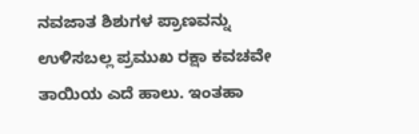ನವಜಾತ ಶಿಶುಗಳ ಪ್ರಾಣವನ್ನು ಉಳಿಸಬಲ್ಲ ಪ್ರಮುಖ ರಕ್ಷಾ ಕವಚವೇ ತಾಯಿಯ ಎದೆ ಹಾಲು. ಇಂತಹಾ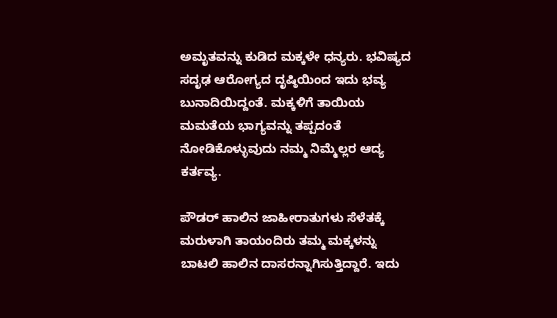ಅಮೃತವನ್ನು ಕುಡಿದ ಮಕ್ಕಳೇ ಧನ್ಯರು. ಭವಿಷ್ಯದ ಸದೃಢ ಆರೋಗ್ಯದ ದೃಷ್ಠಿಯಿಂದ ಇದು ಭವ್ಯ ಬುನಾದಿಯಿದ್ದಂತೆ. ಮಕ್ಕಳಿಗೆ ತಾಯಿಯ ಮಮತೆಯ ಭಾಗ್ಯವನ್ನು ತಪ್ಪದಂತೆ ನೋಡಿಕೊಳ್ಳುವುದು ನಮ್ಮ ನಿಮ್ಮೆಲ್ಲರ ಆದ್ಯ ಕರ್ತವ್ಯ.

ಪೌಡರ್ ಹಾಲಿನ ಜಾಹೀರಾತುಗಳು ಸೆಳೆತಕ್ಕೆ ಮರುಳಾಗಿ ತಾಯಂದಿರು ತಮ್ಮ ಮಕ್ಕಳನ್ನು ಬಾಟಲಿ ಹಾಲಿನ ದಾಸರನ್ನಾಗಿಸುತ್ತಿದ್ದಾರೆ. ಇದು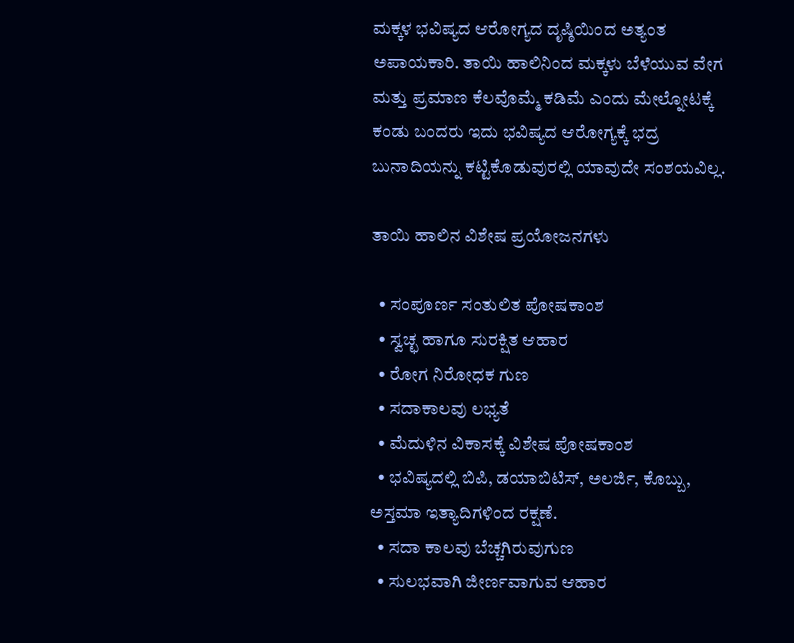ಮಕ್ಕಳ ಭವಿಷ್ಯದ ಆರೋಗ್ಯದ ದೃಷ್ಠಿಯಿಂದ ಅತ್ಯಂತ ಅಪಾಯಕಾರಿ. ತಾಯಿ ಹಾಲಿನಿಂದ ಮಕ್ಕಳು ಬೆಳೆಯುವ ವೇಗ ಮತ್ತು ಪ್ರಮಾಣ ಕೆಲವೊಮ್ಮೆ ಕಡಿಮೆ ಎಂದು ಮೇಲ್ನೋಟಕ್ಕೆ ಕಂಡು ಬಂದರು ಇದು ಭವಿಷ್ಯದ ಆರೋಗ್ಯಕ್ಕೆ ಭದ್ರ ಬುನಾದಿಯನ್ನು ಕಟ್ಟಿಕೊಡುವುರಲ್ಲಿ ಯಾವುದೇ ಸಂಶಯವಿಲ್ಲ.

ತಾಯಿ ಹಾಲಿನ ವಿಶೇಷ ಪ್ರಯೋಜನಗಳು

  • ಸಂಪೂರ್ಣ ಸಂತುಲಿತ ಪೋಷಕಾಂಶ
  • ಸ್ವಚ್ಛ ಹಾಗೂ ಸುರಕ್ಷಿತ ಆಹಾರ
  • ರೋಗ ನಿರೋಧಕ ಗುಣ
  • ಸದಾಕಾಲವು ಲಭ್ಯತೆ
  • ಮೆದುಳಿನ ವಿಕಾಸಕ್ಕೆ ವಿಶೇಷ ಪೋಷಕಾಂಶ
  • ಭವಿಷ್ಯದಲ್ಲಿ ಬಿಪಿ, ಡಯಾಬಿಟಿಸ್, ಅಲರ್ಜಿ, ಕೊಬ್ಬು, ಅಸ್ತಮಾ ಇತ್ಯಾದಿಗಳಿಂದ ರಕ್ಷಣೆ.
  • ಸದಾ ಕಾಲವು ಬೆಚ್ಚಗಿರುವುಗುಣ
  • ಸುಲಭವಾಗಿ ಜೀರ್ಣವಾಗುವ ಆಹಾರ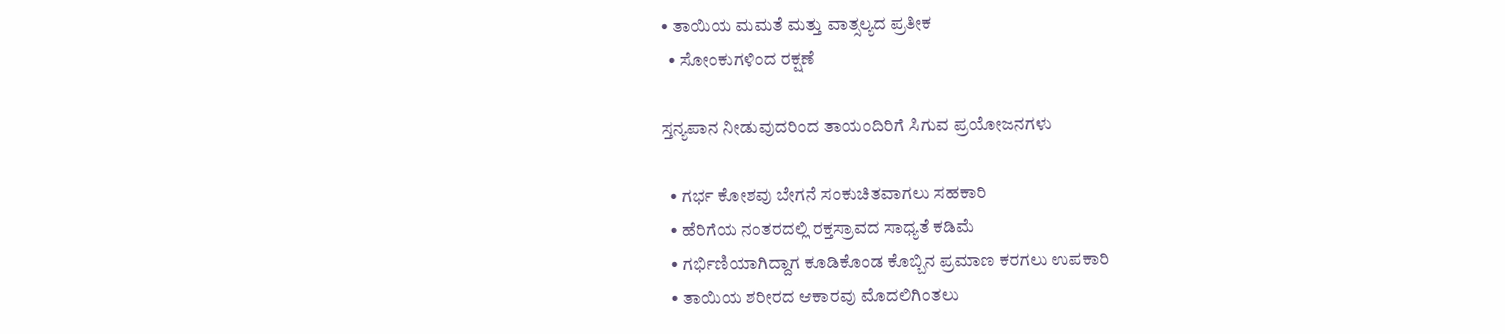• ತಾಯಿಯ ಮಮತೆ ಮತ್ತು ವಾತ್ಸಲ್ಯದ ಪ್ರತೀಕ
  • ಸೋಂಕುಗಳಿಂದ ರಕ್ಷಣೆ

ಸ್ತನ್ಯಪಾನ ನೀಡುವುದರಿಂದ ತಾಯಂದಿರಿಗೆ ಸಿಗುವ ಪ್ರಯೋಜನಗಳು

  • ಗರ್ಭ ಕೋಶವು ಬೇಗನೆ ಸಂಕುಚಿತವಾಗಲು ಸಹಕಾರಿ
  • ಹೆರಿಗೆಯ ನಂತರದಲ್ಲಿ ರಕ್ತಸ್ರಾವದ ಸಾಧ್ಯತೆ ಕಡಿಮೆ
  • ಗರ್ಭಿಣಿಯಾಗಿದ್ದಾಗ ಕೂಡಿಕೊಂಡ ಕೊಬ್ಬಿನ ಪ್ರಮಾಣ ಕರಗಲು ಉಪಕಾರಿ
  • ತಾಯಿಯ ಶರೀರದ ಆಕಾರವು ಮೊದಲಿಗಿಂತಲು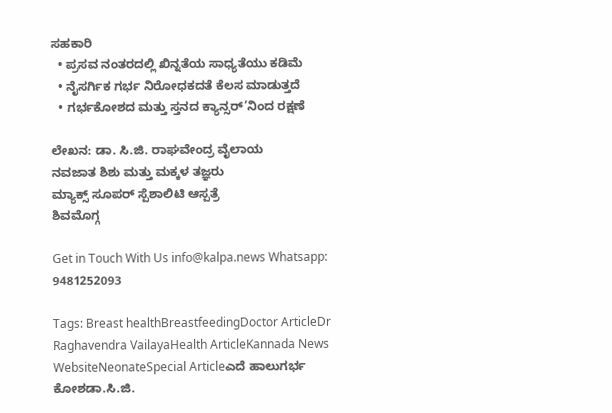ಸಹಕಾರಿ
  • ಪ್ರಸವ ನಂತರದಲ್ಲಿ ಖಿನ್ನತೆಯ ಸಾಧ್ಯತೆಯು ಕಡಿಮೆ
  • ನೈಸರ್ಗಿಕ ಗರ್ಭ ನಿರೋಧಕದತೆ ಕೆಲಸ ಮಾಡುತ್ತದೆ
  • ಗರ್ಭಕೋಶದ ಮತ್ತು ಸ್ತನದ ಕ್ಯಾನ್ಸರ್’ನಿಂದ ರಕ್ಷಣೆ

ಲೇಖನ: ಡಾ. ಸಿ.ಜಿ. ರಾಘವೇಂದ್ರ ವೈಲಾಯ
ನವಜಾತ ಶಿಶು ಮತ್ತು ಮಕ್ಕಳ ತಜ್ಞರು
ಮ್ಯಾಕ್ಸ್‌ ಸೂಪರ್ ಸ್ಪೆಶಾಲಿಟಿ ಆಸ್ಪತ್ರೆ
ಶಿವಮೊಗ್ಗ

Get in Touch With Us info@kalpa.news Whatsapp: 9481252093

Tags: Breast healthBreastfeedingDoctor ArticleDr Raghavendra VailayaHealth ArticleKannada News WebsiteNeonateSpecial Articleಎದೆ ಹಾಲುಗರ್ಭ ಕೋಶಡಾ.ಸಿ.ಜಿ.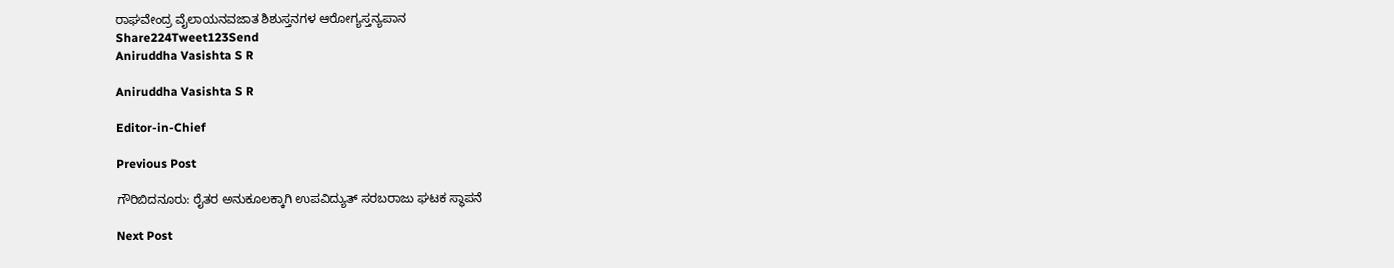ರಾಘವೇಂದ್ರ ವೈಲಾಯನವಜಾತ ಶಿಶುಸ್ತನಗಳ ಆರೋಗ್ಯಸ್ತನ್ಯಪಾನ
Share224Tweet123Send
Aniruddha Vasishta S R

Aniruddha Vasishta S R

Editor-in-Chief

Previous Post

ಗೌರಿಬಿದನೂರು: ರೈತರ ಅನುಕೂಲಕ್ಕಾಗಿ ಉಪವಿದ್ಯುತ್ ಸರಬರಾಜು ಘಟಕ ಸ್ಥಾಪನೆ

Next Post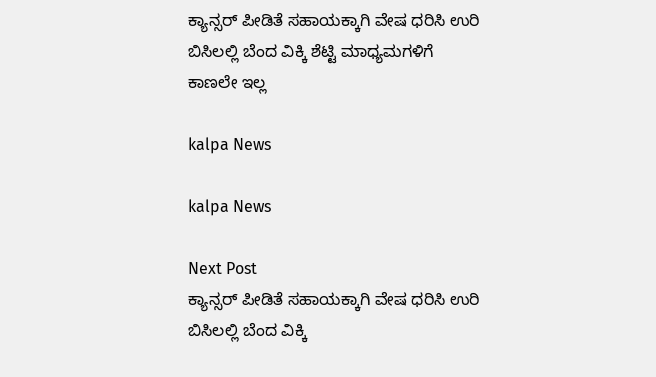ಕ್ಯಾನ್ಸರ್ ಪೀಡಿತೆ ಸಹಾಯಕ್ಕಾಗಿ ವೇಷ ಧರಿಸಿ ಉರಿ ಬಿಸಿಲಲ್ಲಿ ಬೆಂದ ವಿಕ್ಕಿ ಶೆಟ್ಟಿ ಮಾಧ್ಯಮಗಳಿಗೆ ಕಾಣಲೇ ಇಲ್ಲ

kalpa News

kalpa News

Next Post
ಕ್ಯಾನ್ಸರ್ ಪೀಡಿತೆ ಸಹಾಯಕ್ಕಾಗಿ ವೇಷ ಧರಿಸಿ ಉರಿ ಬಿಸಿಲಲ್ಲಿ ಬೆಂದ ವಿಕ್ಕಿ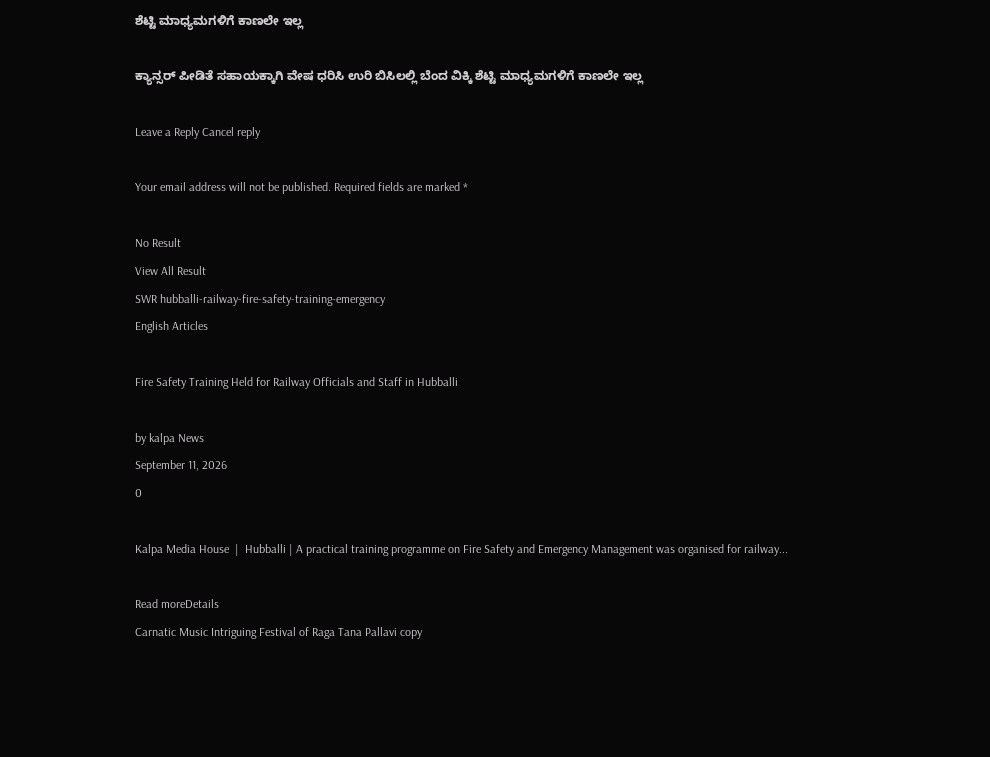ಶೆಟ್ಟಿ ಮಾಧ್ಯಮಗಳಿಗೆ ಕಾಣಲೇ ಇಲ್ಲ

ಕ್ಯಾನ್ಸರ್ ಪೀಡಿತೆ ಸಹಾಯಕ್ಕಾಗಿ ವೇಷ ಧರಿಸಿ ಉರಿ ಬಿಸಿಲಲ್ಲಿ ಬೆಂದ ವಿಕ್ಕಿ ಶೆಟ್ಟಿ ಮಾಧ್ಯಮಗಳಿಗೆ ಕಾಣಲೇ ಇಲ್ಲ

Leave a Reply Cancel reply

Your email address will not be published. Required fields are marked *

No Result
View All Result
SWR hubballi-railway-fire-safety-training-emergency
English Articles

Fire Safety Training Held for Railway Officials and Staff in Hubballi

by kalpa News
September 11, 2026
0

Kalpa Media House  |  Hubballi | A practical training programme on Fire Safety and Emergency Management was organised for railway...

Read moreDetails
Carnatic Music Intriguing Festival of Raga Tana Pallavi copy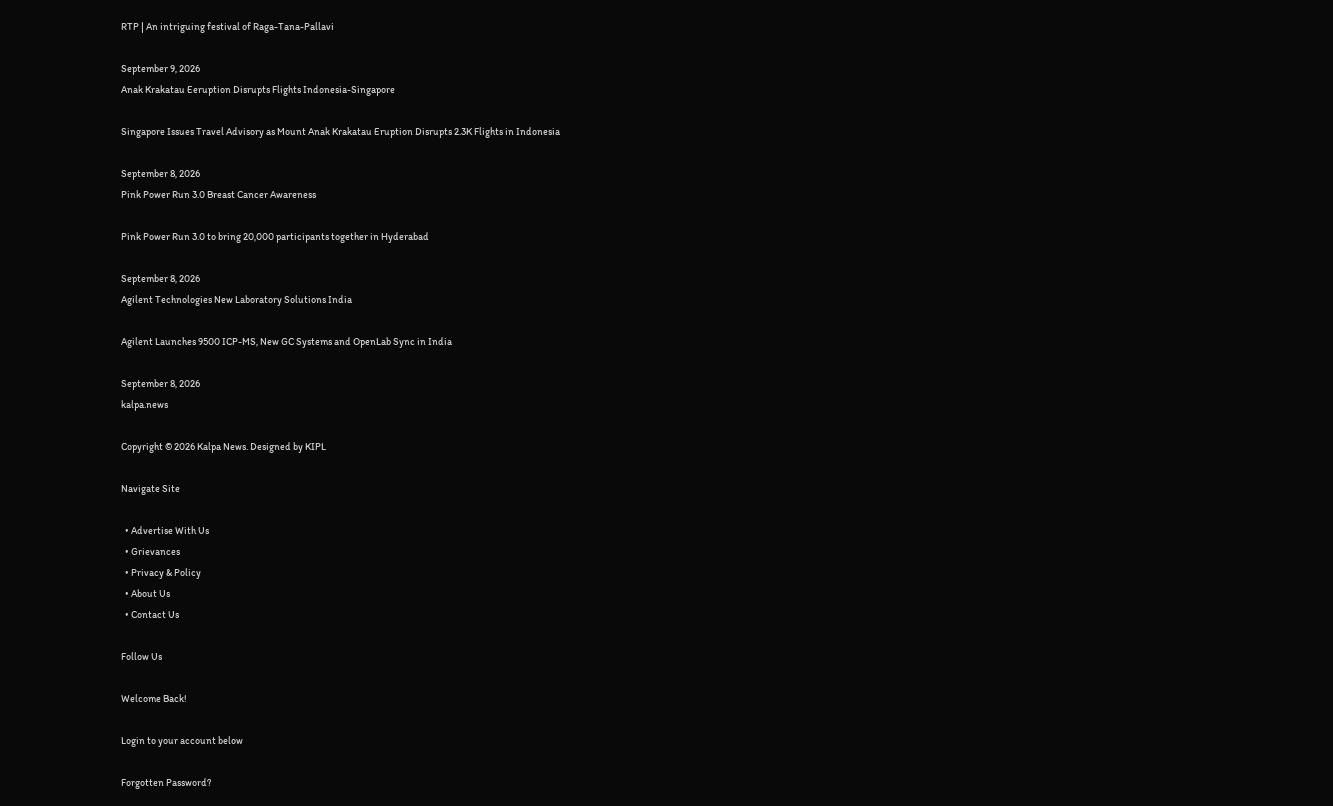RTP | An intriguing festival of Raga-Tana-Pallavi

September 9, 2026
Anak Krakatau Eeruption Disrupts Flights Indonesia-Singapore

Singapore Issues Travel Advisory as Mount Anak Krakatau Eruption Disrupts 2.3K Flights in Indonesia

September 8, 2026
Pink Power Run 3.0 Breast Cancer Awareness

Pink Power Run 3.0 to bring 20,000 participants together in Hyderabad

September 8, 2026
Agilent Technologies New Laboratory Solutions India

Agilent Launches 9500 ICP-MS, New GC Systems and OpenLab Sync in India

September 8, 2026
kalpa.news

Copyright © 2026 Kalpa News. Designed by KIPL

Navigate Site

  • Advertise With Us
  • Grievances
  • Privacy & Policy
  • About Us
  • Contact Us

Follow Us

Welcome Back!

Login to your account below

Forgotten Password?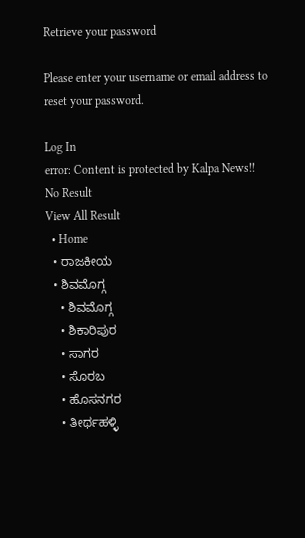Retrieve your password

Please enter your username or email address to reset your password.

Log In
error: Content is protected by Kalpa News!!
No Result
View All Result
  • Home
  • ರಾಜಕೀಯ
  • ಶಿವಮೊಗ್ಗ
    • ಶಿವಮೊಗ್ಗ
    • ಶಿಕಾರಿಪುರ
    • ಸಾಗರ
    • ಸೊರಬ
    • ಹೊಸನಗರ
    • ತೀರ್ಥಹಳ್ಳಿ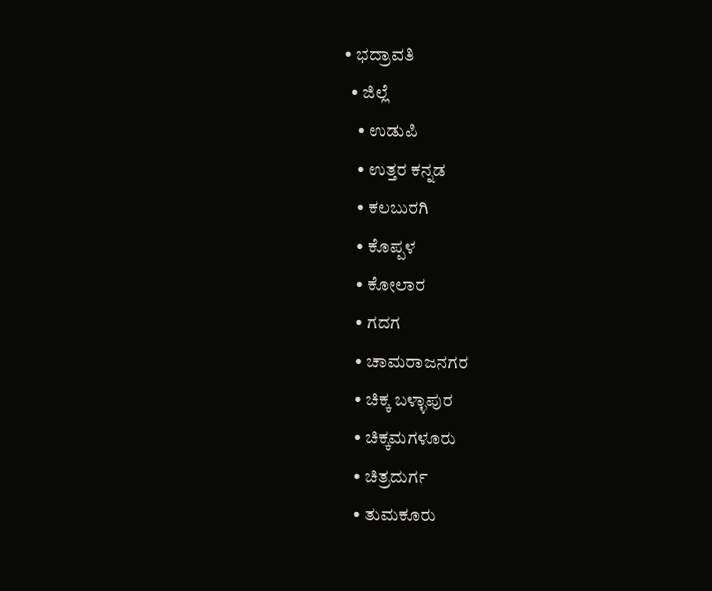• ಭದ್ರಾವತಿ
  • ಜಿಲ್ಲೆ
    • ಉಡುಪಿ
    • ಉತ್ತರ ಕನ್ನಡ
    • ಕಲಬುರಗಿ
    • ಕೊಪ್ಪಳ
    • ಕೋಲಾರ
    • ಗದಗ
    • ಚಾಮರಾಜನಗರ
    • ಚಿಕ್ಕ ಬಳ್ಳಾಪುರ
    • ಚಿಕ್ಕಮಗಳೂರು
    • ಚಿತ್ರದುರ್ಗ
    • ತುಮಕೂರು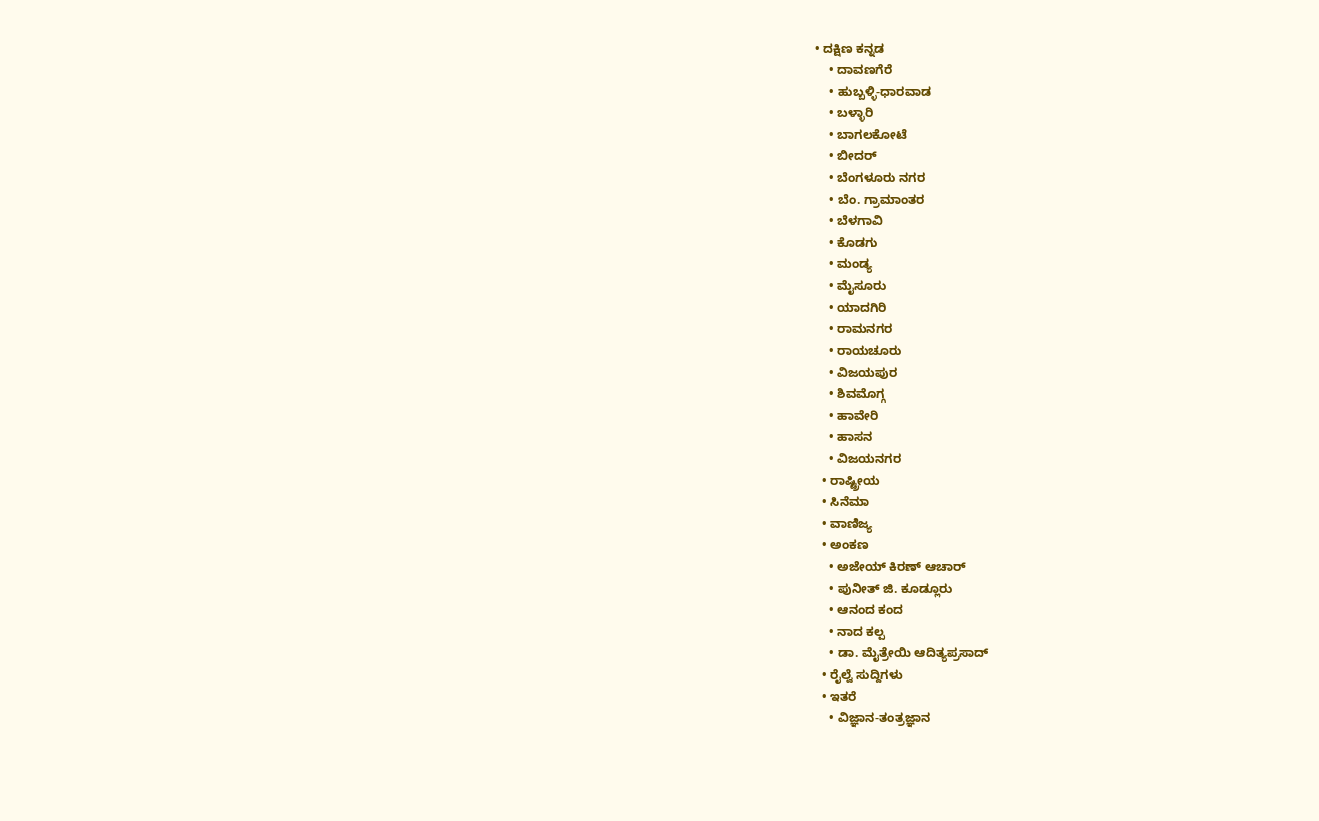• ದಕ್ಷಿಣ ಕನ್ನಡ
    • ದಾವಣಗೆರೆ
    • ಹುಬ್ಬಳ್ಳಿ-ಧಾರವಾಡ
    • ಬಳ್ಳಾರಿ
    • ಬಾಗಲಕೋಟೆ
    • ಬೀದರ್
    • ಬೆಂಗಳೂರು ನಗರ
    • ಬೆಂ. ಗ್ರಾಮಾಂತರ
    • ಬೆಳಗಾವಿ
    • ಕೊಡಗು
    • ಮಂಡ್ಯ
    • ಮೈಸೂರು
    • ಯಾದಗಿರಿ
    • ರಾಮನಗರ
    • ರಾಯಚೂರು
    • ವಿಜಯಪುರ
    • ಶಿವಮೊಗ್ಗ
    • ಹಾವೇರಿ
    • ಹಾಸನ
    • ವಿಜಯನಗರ
  • ರಾಷ್ಟ್ರೀಯ
  • ಸಿನೆಮಾ
  • ವಾಣಿಜ್ಯ
  • ಅಂಕಣ
    • ಅಜೇಯ್ ಕಿರಣ್ ಆಚಾರ್
    • ಪುನೀತ್ ಜಿ. ಕೂಡ್ಲೂರು
    • ಆನಂದ ಕಂದ
    • ನಾದ ಕಲ್ಪ
    • ಡಾ. ಮೈತ್ರೇಯಿ ಆದಿತ್ಯಪ್ರಸಾದ್
  • ರೈಲ್ವೆ ಸುದ್ದಿಗಳು
  • ಇತರೆ
    • ವಿಜ್ಞಾನ-ತಂತ್ರಜ್ಞಾನ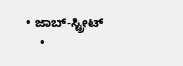• ಜಾಬ್-ಸ್ಟ್ರೀಟ್
    •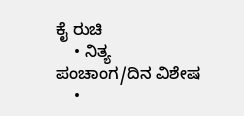ಕೈ ರುಚಿ
    • ನಿತ್ಯ ಪಂಚಾಂಗ/ದಿನ ವಿಶೇಷ
    •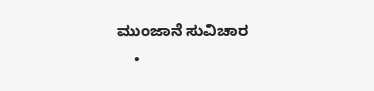ಮುಂಜಾನೆ ಸುವಿಚಾರ
    •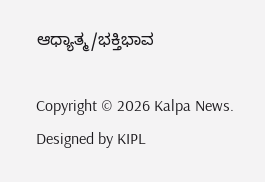ಆಧ್ಯಾತ್ಮ/ಭಕ್ತಿಭಾವ

Copyright © 2026 Kalpa News. Designed by KIPL